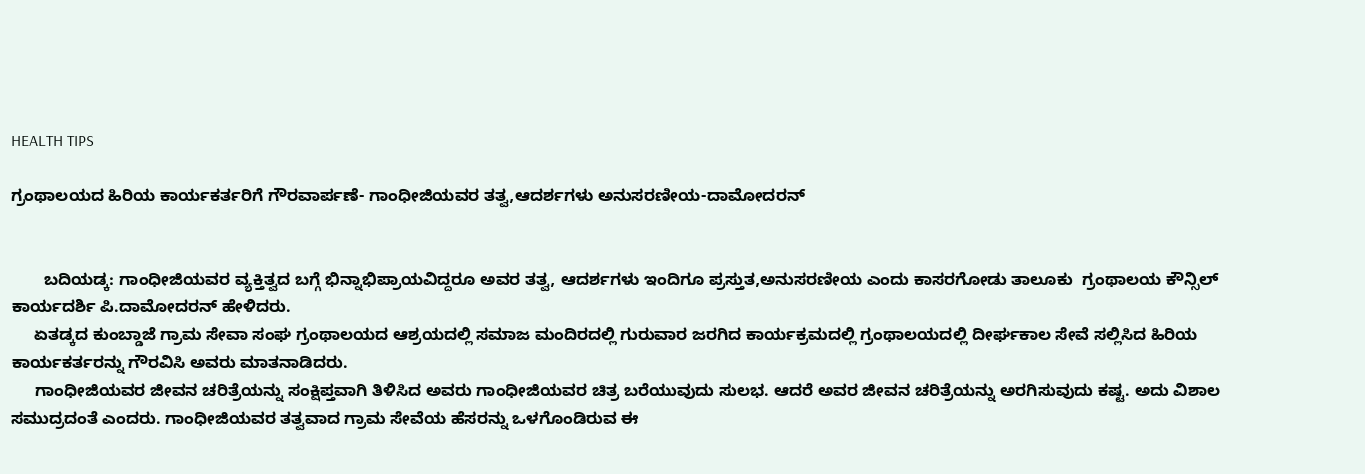HEALTH TIPS

ಗ್ರಂಥಾಲಯದ ಹಿರಿಯ ಕಾರ್ಯಕರ್ತರಿಗೆ ಗೌರವಾರ್ಪಣೆ- ಗಾಂಧೀಜಿಯವರ ತತ್ವ,ಆದರ್ಶಗಳು ಅನುಸರಣೀಯ-ದಾಮೋದರನ್


       ಬದಿಯಡ್ಕ: ಗಾಂಧೀಜಿಯವರ ವ್ಯಕ್ತಿತ್ವದ ಬಗ್ಗೆ ಭಿನ್ನಾಭಿಪ್ರಾಯವಿದ್ದರೂ ಅವರ ತತ್ವ, ಆದರ್ಶಗಳು ಇಂದಿಗೂ ಪ್ರಸ್ತುತ,ಅನುಸರಣೀಯ ಎಂದು ಕಾಸರಗೋಡು ತಾಲೂಕು  ಗ್ರಂಥಾಲಯ ಕೌನ್ಸಿಲ್ ಕಾರ್ಯದರ್ಶಿ ಪಿ.ದಾಮೋದರನ್ ಹೇಳಿದರು.
     ಏತಡ್ಕದ ಕುಂಬ್ಡಾಜೆ ಗ್ರಾಮ ಸೇವಾ ಸಂಘ ಗ್ರಂಥಾಲಯದ ಆಶ್ರಯದಲ್ಲಿ ಸಮಾಜ ಮಂದಿರದಲ್ಲಿ ಗುರುವಾರ ಜರಗಿದ ಕಾರ್ಯಕ್ರಮದಲ್ಲಿ ಗ್ರಂಥಾಲಯದಲ್ಲಿ ದೀರ್ಘಕಾಲ ಸೇವೆ ಸಲ್ಲಿಸಿದ ಹಿರಿಯ ಕಾರ್ಯಕರ್ತರನ್ನು ಗೌರವಿಸಿ ಅವರು ಮಾತನಾಡಿದರು.
     ಗಾಂಧೀಜಿಯವರ ಜೀವನ ಚರಿತ್ರೆಯನ್ನು ಸಂಕ್ಷಿಪ್ತವಾಗಿ ತಿಳಿಸಿದ ಅವರು ಗಾಂಧೀಜಿಯವರ ಚಿತ್ರ ಬರೆಯುವುದು ಸುಲಭ. ಆದರೆ ಅವರ ಜೀವನ ಚರಿತ್ರೆಯನ್ನು ಅರಗಿಸುವುದು ಕಷ್ಟ. ಅದು ವಿಶಾಲ ಸಮುದ್ರದಂತೆ ಎಂದರು. ಗಾಂಧೀಜಿಯವರ ತತ್ವವಾದ ಗ್ರಾಮ ಸೇವೆಯ ಹೆಸರನ್ನು ಒಳಗೊಂಡಿರುವ ಈ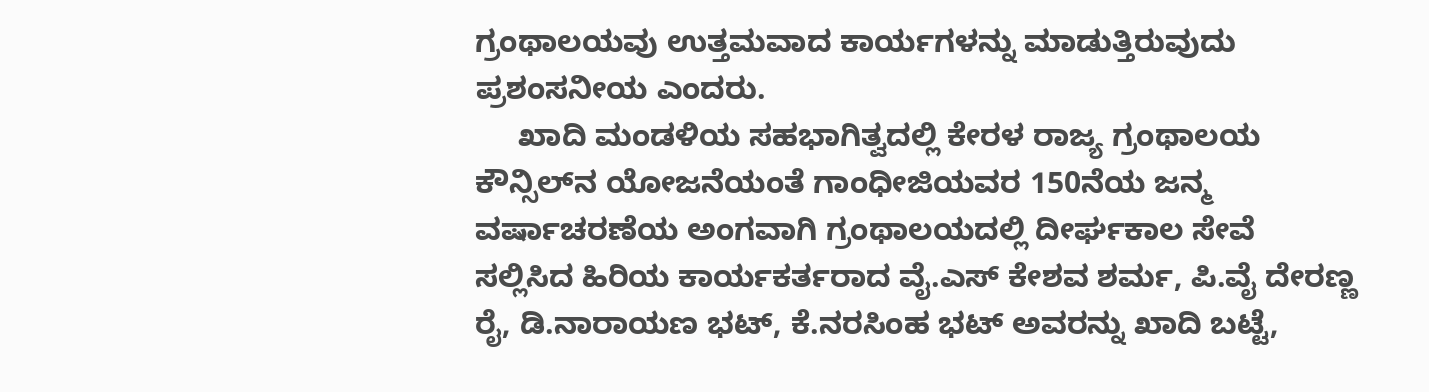ಗ್ರಂಥಾಲಯವು ಉತ್ತಮವಾದ ಕಾರ್ಯಗಳನ್ನು ಮಾಡುತ್ತಿರುವುದು ಪ್ರಶಂಸನೀಯ ಎಂದರು.
     ಖಾದಿ ಮಂಡಳಿಯ ಸಹಭಾಗಿತ್ವದಲ್ಲಿ ಕೇರಳ ರಾಜ್ಯ ಗ್ರಂಥಾಲಯ ಕೌನ್ಸಿಲ್‍ನ ಯೋಜನೆಯಂತೆ ಗಾಂಧೀಜಿಯವರ 150ನೆಯ ಜನ್ಮ ವರ್ಷಾಚರಣೆಯ ಅಂಗವಾಗಿ ಗ್ರಂಥಾಲಯದಲ್ಲಿ ದೀರ್ಘಕಾಲ ಸೇವೆ ಸಲ್ಲಿಸಿದ ಹಿರಿಯ ಕಾರ್ಯಕರ್ತರಾದ ವೈ.ಎಸ್ ಕೇಶವ ಶರ್ಮ, ಪಿ.ವೈ ದೇರಣ್ಣ ರೈ, ಡಿ.ನಾರಾಯಣ ಭಟ್, ಕೆ.ನರಸಿಂಹ ಭಟ್ ಅವರನ್ನು ಖಾದಿ ಬಟ್ಟೆ,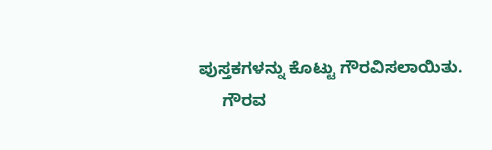ಪುಸ್ತಕಗಳನ್ನು ಕೊಟ್ಟು ಗೌರವಿಸಲಾಯಿತು.
     ಗೌರವ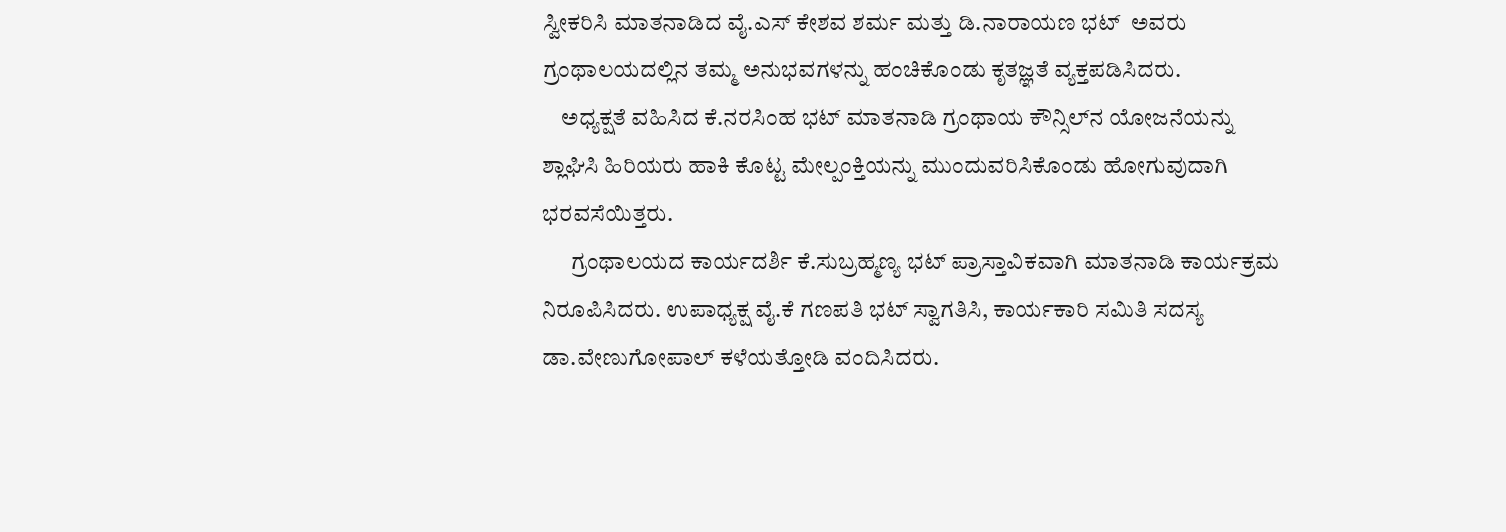ಸ್ವೀಕರಿಸಿ ಮಾತನಾಡಿದ ವೈ.ಎಸ್ ಕೇಶವ ಶರ್ಮ ಮತ್ತು ಡಿ.ನಾರಾಯಣ ಭಟ್  ಅವರು ಗ್ರಂಥಾಲಯದಲ್ಲಿನ ತಮ್ಮ ಅನುಭವಗಳನ್ನು ಹಂಚಿಕೊಂಡು ಕೃತಜ್ಞತೆ ವ್ಯಕ್ತಪಡಿಸಿದರು.
    ಅಧ್ಯಕ್ಷತೆ ವಹಿಸಿದ ಕೆ.ನರಸಿಂಹ ಭಟ್ ಮಾತನಾಡಿ ಗ್ರಂಥಾಯ ಕೌನ್ಸಿಲ್‍ನ ಯೋಜನೆಯನ್ನು ಶ್ಲಾಘಿಸಿ ಹಿರಿಯರು ಹಾಕಿ ಕೊಟ್ಟ ಮೇಲ್ಪಂಕ್ತಿಯನ್ನು ಮುಂದುವರಿಸಿಕೊಂಡು ಹೋಗುವುದಾಗಿ ಭರವಸೆಯಿತ್ತರು.
      ಗ್ರಂಥಾಲಯದ ಕಾರ್ಯದರ್ಶಿ ಕೆ.ಸುಬ್ರಹ್ಮಣ್ಯ ಭಟ್ ಪ್ರಾಸ್ತಾವಿಕವಾಗಿ ಮಾತನಾಡಿ ಕಾರ್ಯಕ್ರಮ ನಿರೂಪಿಸಿದರು. ಉಪಾಧ್ಯಕ್ಷ ವೈ.ಕೆ ಗಣಪತಿ ಭಟ್ ಸ್ವಾಗತಿಸಿ, ಕಾರ್ಯಕಾರಿ ಸಮಿತಿ ಸದಸ್ಯ ಡಾ.ವೇಣುಗೋಪಾಲ್ ಕಳೆಯತ್ತೋಡಿ ವಂದಿಸಿದರು.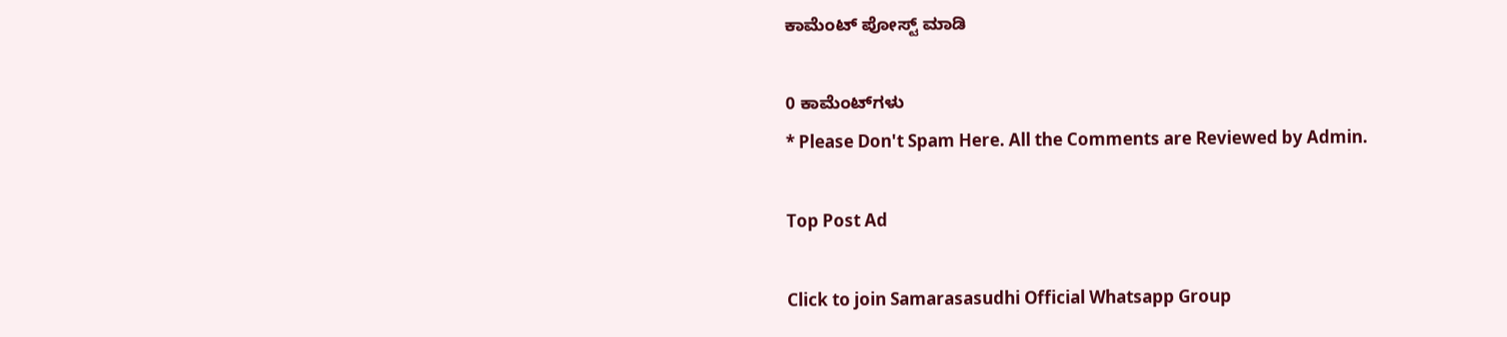ಕಾಮೆಂಟ್‌‌ ಪೋಸ್ಟ್‌ ಮಾಡಿ

0 ಕಾಮೆಂಟ್‌ಗಳು
* Please Don't Spam Here. All the Comments are Reviewed by Admin.

Top Post Ad

Click to join Samarasasudhi Official Whatsapp Group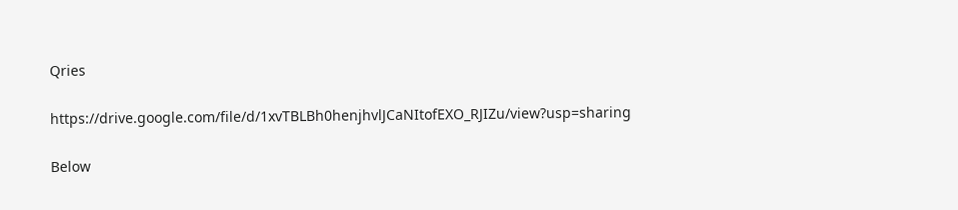Qries

https://drive.google.com/file/d/1xvTBLBh0henjhvlJCaNItofEXO_RJIZu/view?usp=sharing

Below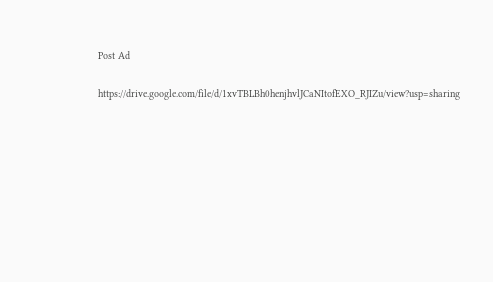Post Ad

https://drive.google.com/file/d/1xvTBLBh0henjhvlJCaNItofEXO_RJIZu/view?usp=sharing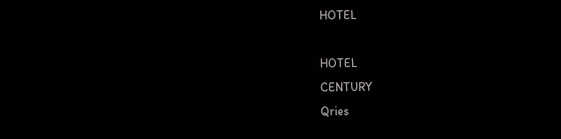HOTEL

HOTEL
CENTURY
Qries